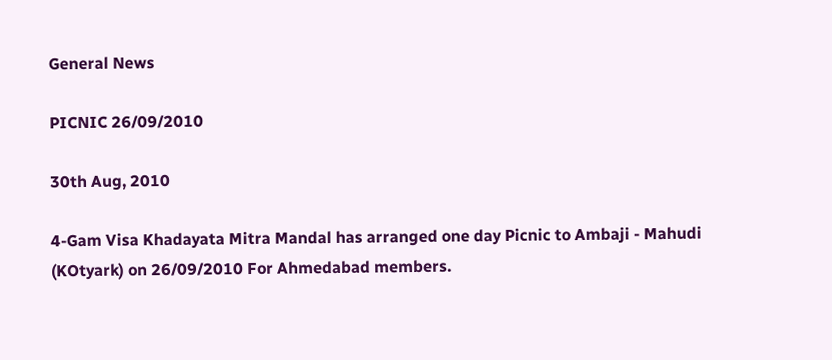General News

PICNIC 26/09/2010

30th Aug, 2010

4-Gam Visa Khadayata Mitra Mandal has arranged one day Picnic to Ambaji - Mahudi (KOtyark) on 26/09/2010 For Ahmedabad members.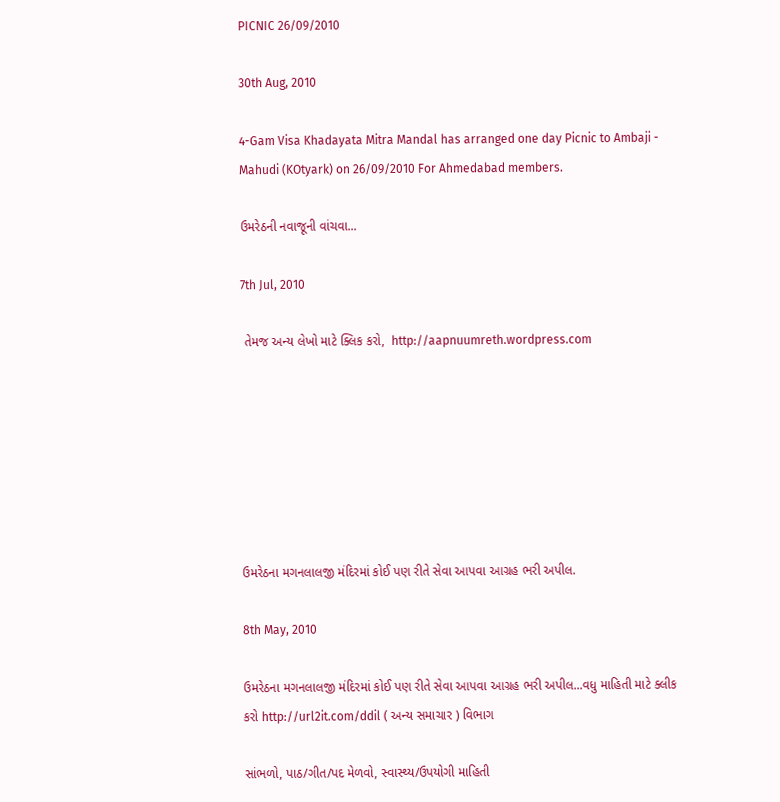PICNIC 26/09/2010

30th Aug, 2010

4-Gam Visa Khadayata Mitra Mandal has arranged one day Picnic to Ambaji - Mahudi (KOtyark) on 26/09/2010 For Ahmedabad members.

ઉમરેઠની નવાજૂની વાંચવા...

7th Jul, 2010

 તેમજ અન્ય લેખો માટે ક્લિક કરો,  http://aapnuumreth.wordpress.com







ઉમરેઠના મગનલાલજી મંદિરમાં કોઈ પણ રીતે સેવા આપવા આગ્રહ ભરી અપીલ.

8th May, 2010

ઉમરેઠના મગનલાલજી મંદિરમાં કોઈ પણ રીતે સેવા આપવા આગ્રહ ભરી અપીલ...વધુ માહિતી માટે ક્લીક કરો http://url2it.com/ddil ( અન્ય સમાચાર ) વિભાગ

સાંભળો, પાઠ/ગીત/પદ મેળવો, સ્વાસ્થ્ય/ઉપયોગી માહિતી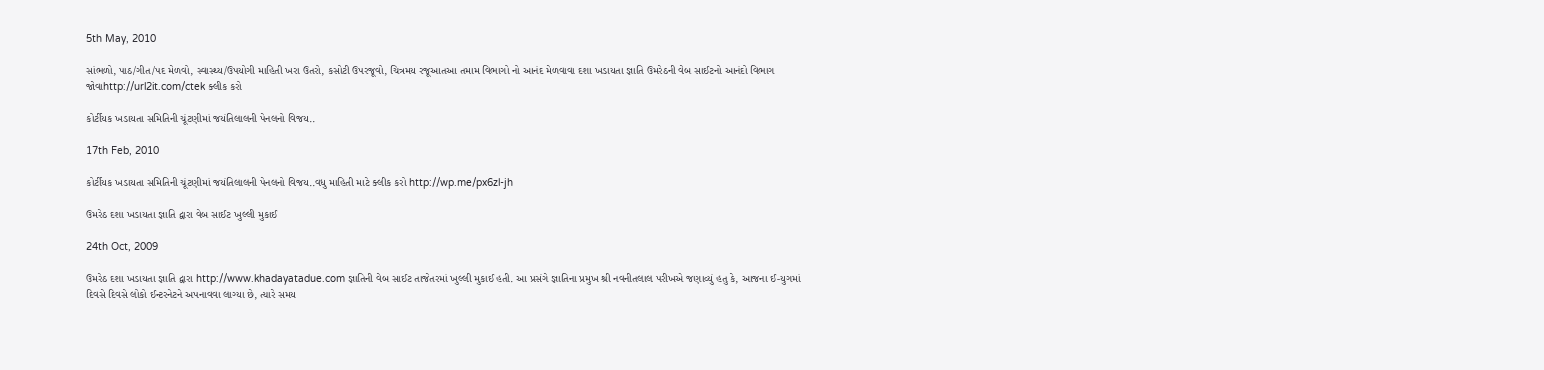5th May, 2010

સાંભળો, પાઠ/ગીત/પદ મેળવો, સ્વાસ્થ્ય/ઉપયોગી માહિતી ખરા ઉતરો, કસોટી ઉપરજૂવો, ચિત્રમય રજૂઆતઆ તમામ વિભાગો નો આનંદ મેળવાવા દશા ખડાયતા જ્ઞાતિ ઉમરેઠની વેબ સાઈટનો આનંદો વિભાગ જોવાhttp://url2it.com/ctek ક્લીક કરો

કોર્ટીયક ખડાયતા સમિતિની ચૂંટણીમાં જયંતિલાલની પેનલનો વિજય..

17th Feb, 2010

કોર્ટીયક ખડાયતા સમિતિની ચૂંટણીમાં જયંતિલાલની પેનલનો વિજય..વધુ માહિતી માટે ક્લીક કરો http://wp.me/px6zl-jh

ઉમરેઠ દશા ખડાયતા જ્ઞાતિ દ્વારા વેબ સાઈટ ખુલ્લી મુકાઈ

24th Oct, 2009

ઉમરેઠ દશા ખડાયતા જ્ઞાતિ દ્વારા http://www.khadayatadue.com જ્ઞાતિની વેબ સાઈટ તાજેતરમાં ખુલ્લી મુકાઈ હતી. આ પ્રસંગે જ્ઞાતિના પ્રમુખ શ્રી નવનીતલાલ પરીખએ જણાવ્યું હતુ કે, આજના ઈ-યુગમાં દિવસે દિવસે લોકો ઈન્ટરનેટને અપનાવવા લાગ્યા છે, ત્યારે સમય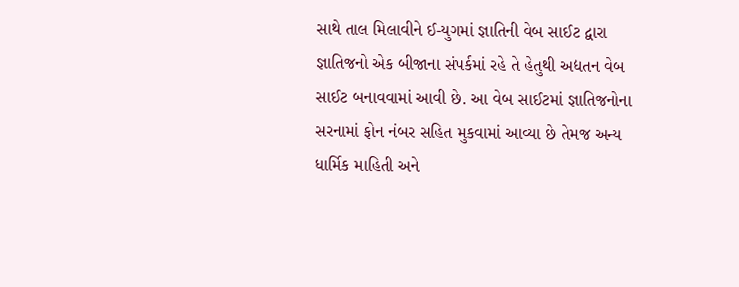સાથે તાલ મિલાવીને ઈ-યુગમાં જ્ઞાતિની વેબ સાઈટ દ્વારા જ્ઞાતિજનો એક બીજાના સંપર્કમાં રહે તે હેતુથી અદ્યતન વેબ સાઈટ બનાવવામાં આવી છે. આ વેબ સાઈટમાં જ્ઞાતિજનોના સરનામાં ફોન નંબર સહિત મુકવામાં આવ્યા છે તેમજ અન્ય ધાર્મિક માહિતી અને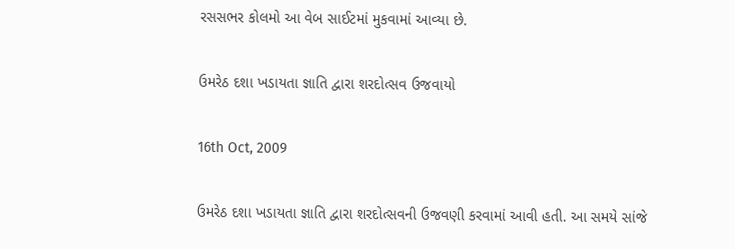રસસભર કોલમો આ વેબ સાઈટમાં મુકવામાં આવ્યા છે.

ઉમરેઠ દશા ખડાયતા જ્ઞાતિ દ્વારા શરદોત્સવ ઉજવાયો

16th Oct, 2009

ઉમરેઠ દશા ખડાયતા જ્ઞાતિ દ્વારા શરદોત્સવની ઉજવણી કરવામાં આવી હતી. આ સમયે સાંજે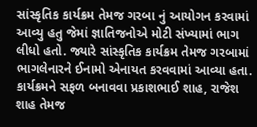સાંસ્કૃતિક કાર્યક્રમ તેમજ ગરબા નું આયોગન કરવામાં આવ્યુ હતુ જેમાં જ્ઞાતિજનોએ મોટી સંખ્યામાં ભાગ લીધો હતો. જ્યારે સાંસ્કૃતિક કાર્યક્રમ તેમજ ગરબામાં ભાગલેનારને ઈનામો એનાયત કરવવામાં આવ્યા હતા. કાર્યક્રમને સફળ બનાવવા પ્રકાશભાઈ શાહ, રાજેશ શાહ તેમજ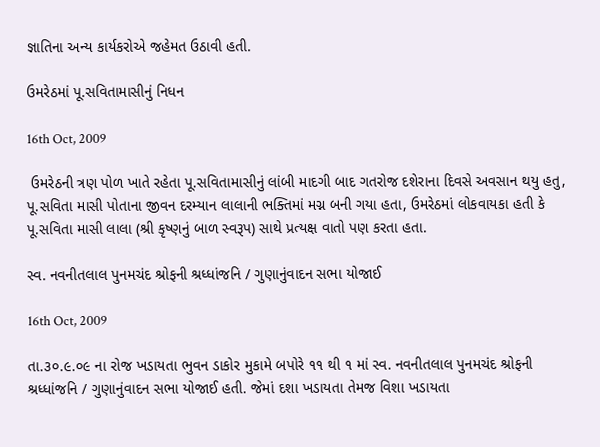જ્ઞાતિના અન્ય કાર્યકરોએ જહેમત ઉઠાવી હતી.

ઉમરેઠમાં પૂ.સવિતામાસીનું નિધન

16th Oct, 2009

 ઉમરેઠની ત્રણ પોળ ખાતે રહેતા પૂ.સવિતામાસીનું લાંબી માદગી બાદ ગતરોજ દશેરાના દિવસે અવસાન થયુ હતુ, પૂ.સવિતા માસી પોતાના જીવન દરમ્યાન લાલાની ભક્તિમાં મગ્ન બની ગયા હતા, ઉમરેઠમાં લોકવાયકા હતી કે પૂ.સવિતા માસી લાલા (શ્રી કૃષ્ણનું બાળ સ્વરૂપ) સાથે પ્રત્યક્ષ વાતો પણ કરતા હતા.

સ્વ. નવનીતલાલ પુનમચંદ શ્રોફની શ્રધ્ધાંજનિ / ગુણાનુંવાદન સભા યોજાઈ

16th Oct, 2009

તા.૩૦.૯.૦૯ ના રોજ ખડાયતા ભુવન ડાકોર મુકામે બપોરે ૧૧ થી ૧ માં સ્વ. નવનીતલાલ પુનમચંદ શ્રોફની શ્રધ્ધાંજનિ / ગુણાનુંવાદન સભા યોજાઈ હતી. જેમાં દશા ખડાયતા તેમજ વિશા ખડાયતા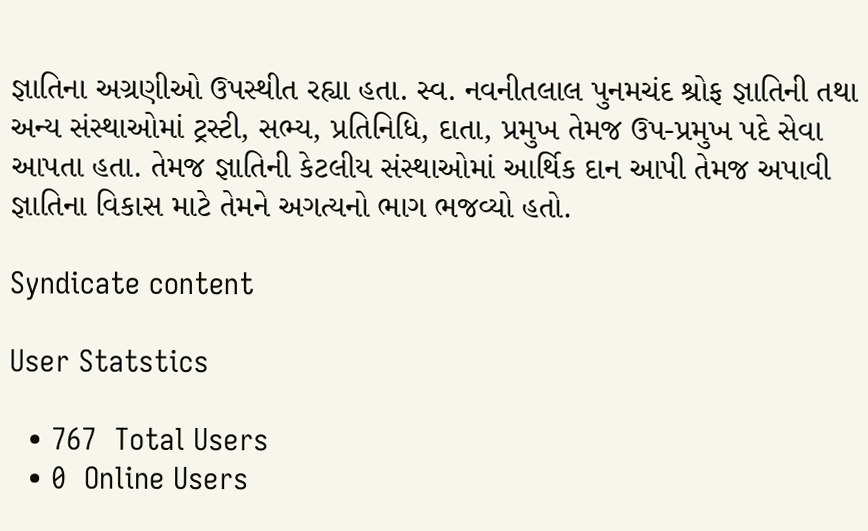જ્ઞાતિના અગ્રણીઓ ઉપસ્થીત રહ્યા હતા. સ્વ. નવનીતલાલ પુનમચંદ શ્રોફ જ્ઞાતિની તથા અન્ય સંસ્થાઓમાં ટ્રસ્ટી, સભ્ય, પ્રતિનિધિ, દાતા, પ્રમુખ તેમજ ઉપ-પ્રમુખ પદે સેવા આપતા હતા. તેમજ જ્ઞાતિની કેટલીય સંસ્થાઓમાં આર્થિક દાન આપી તેમજ અપાવી જ્ઞાતિના વિકાસ માટે તેમને અગત્યનો ભાગ ભજવ્યો હતો.

Syndicate content

User Statstics

  • 767  Total Users
  • 0  Online Users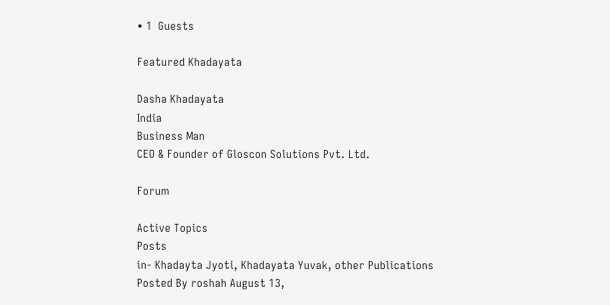• 1  Guests

Featured Khadayata

Dasha Khadayata
India
Business Man
CEO & Founder of Gloscon Solutions Pvt. Ltd.

Forum

Active Topics
Posts
in- Khadayta Jyoti, Khadayata Yuvak, other Publications
Posted By roshah August 13,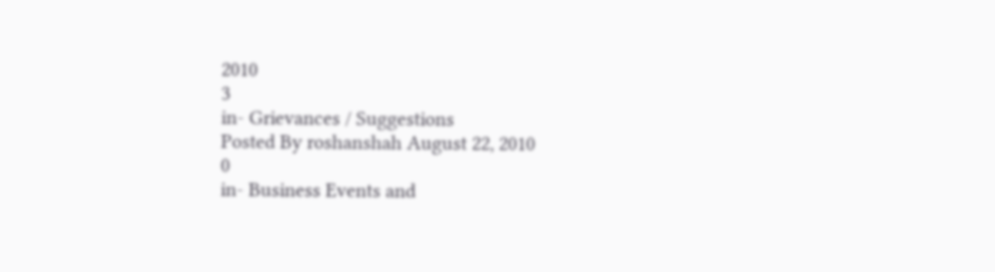2010
3
in- Grievances / Suggestions
Posted By roshanshah August 22, 2010
0
in- Business Events and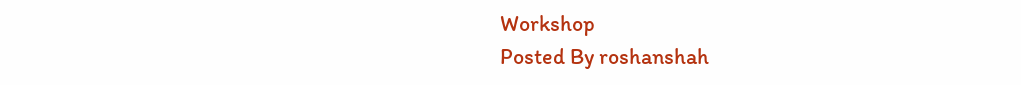Workshop
Posted By roshanshah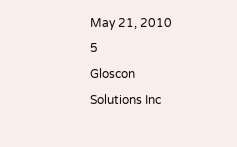May 21, 2010
5
Gloscon Solutions Inc